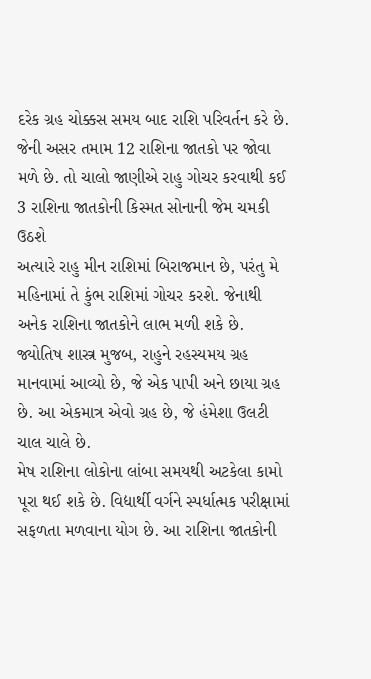દરેક ગ્રહ ચોક્કસ સમય બાદ રાશિ પરિવર્તન કરે છે. જેની અસર તમામ 12 રાશિના જાતકો પર જોવા મળે છે. તો ચાલો જાણીએ રાહુ ગોચર કરવાથી કઈ 3 રાશિના જાતકોની કિસ્મત સોનાની જેમ ચમકી ઉઠશે
અત્યારે રાહુ મીન રાશિમાં બિરાજમાન છે, પરંતુ મે મહિનામાં તે કુંભ રાશિમાં ગોચર કરશે. જેનાથી અનેક રાશિના જાતકોને લાભ મળી શકે છે.
જ્યોતિષ શાસ્ત્ર મુજબ, રાહુને રહસ્યમય ગ્રહ માનવામાં આવ્યો છે, જે એક પાપી અને છાયા ગ્રહ છે. આ એકમાત્ર એવો ગ્રહ છે, જે હંમેશા ઉલટી ચાલ ચાલે છે.
મેષ રાશિના લોકોના લાંબા સમયથી અટકેલા કામો પૂરા થઈ શકે છે. વિદ્યાર્થી વર્ગને સ્પર્ધાત્મક પરીક્ષામાં સફળતા મળવાના યોગ છે. આ રાશિના જાતકોની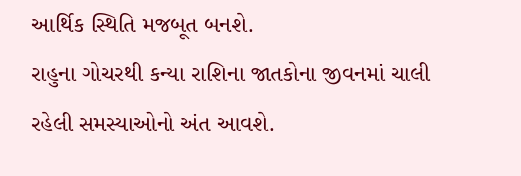આર્થિક સ્થિતિ મજબૂત બનશે.
રાહુના ગોચરથી કન્યા રાશિના જાતકોના જીવનમાં ચાલી રહેલી સમસ્યાઓનો અંત આવશે.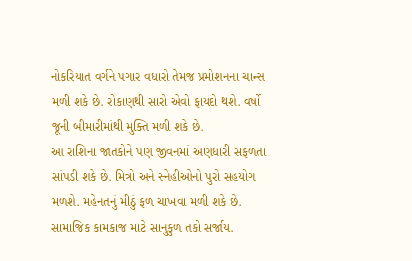નોકરિયાત વર્ગને પગાર વધારો તેમજ પ્રમોશનના ચાન્સ મળી શકે છે. રોકાણથી સારો એવો ફાયદો થશે. વર્ષો જૂની બીમારીમાંથી મુક્તિ મળી શકે છે.
આ રાશિના જાતકોને પણ જીવનમાં અણધારી સફળતા સાંપડી શકે છે. મિત્રો અને સ્નેહીઓનો પુરો સહયોગ મળશે. મહેનતનું મીઠું ફળ ચાખવા મળી શકે છે. સામાજિક કામકાજ માટે સાનુકુળ તકો સર્જાય.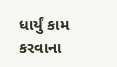ધાર્યું કામ કરવાના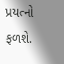પ્રયત્નો ફળશે.